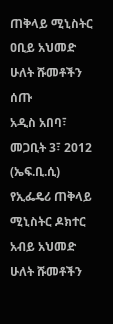ጠቅላይ ሚኒስትር ዐቢይ አህመድ ሁለት ሹመቶችን ሰጡ
አዲስ አበባ፣ መጋቢት 3፣ 2012 (ኤፍ.ቢ.ሲ) የኢፌዴሪ ጠቅላይ ሚኒስትር ዶክተር አብይ አህመድ ሁለት ሹመቶችን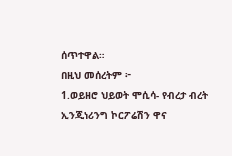ሰጥተዋል።
በዚህ መሰረትም ፦
1.ወይዘሮ ህይወት ሞሲሳ- የብረታ ብረት ኢንጂነሪንግ ኮርፖሬሽን ዋና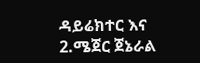ዳይሬክተር እና
2.ሜጀር ጀኔራል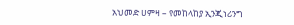አህመድ ሀምዛ – የመከላከያ ኢንጂነሪንግ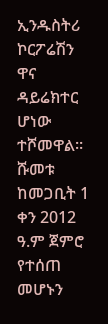ኢንዱስትሪ ኮርፖሬሽን ዋና ዳይሬክተር ሆነው ተሾመዋል።
ሹመቱ ከመጋቢት 1 ቀን 2012 ዓ.ም ጀምሮ የተሰጠ መሆኑን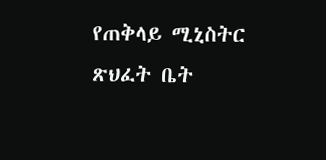የጠቅላይ ሚኒስትር ጽህፈት ቤት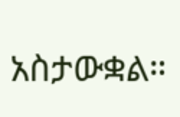አስታውቋል።